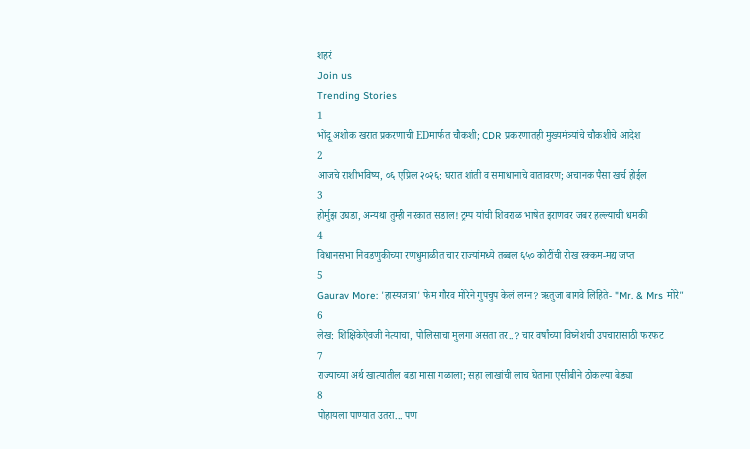शहरं
Join us
Trending Stories
1
भोंदू अशोक खरात प्रकरणाची EDमार्फत चौकशी; CDR प्रकरणातही मुख्यमंत्र्यांचे चौकशीचे आदेश
2
आजचे राशीभविष्य, ०६ एप्रिल २०२६: घरात शांती व समाधानाचे वातावरण; अचानक पैसा खर्च होईल
3
होर्मुझ उघडा, अन्यथा तुम्ही नरकात सडाल! ट्रम्प यांची शिवराळ भाषेत इराणवर जबर हल्ल्याची धमकी
4
विधानसभा निवडणुकीच्या रणधुमाळीत चार राज्यांमध्ये तब्बल ६५० कोटींची रोख रक्कम-मद्य जप्त
5
Gaurav More: 'हास्यजत्रा' फेम गौरव मोरेने गुपचुप केलं लग्न? ऋतुजा बागवे लिहिते- "Mr. & Mrs मोरे"
6
लेख: शिक्षिकेऐवजी नेत्याचा, पोलिसाचा मुलगा असता तर..? चार वर्षांच्या विघ्नेशची उपचारासाठी फरफट
7
राज्याच्या अर्थ खात्यातील बडा मासा गळाला; सहा लाखांची लाच घेताना एसीबीने ठोकल्या बेड्या
8
पोहायला पाण्यात उतरा... पण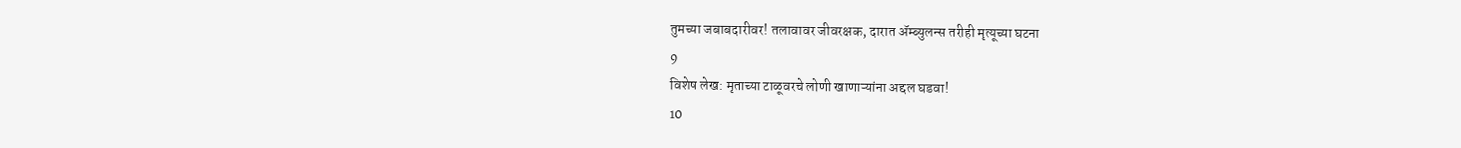तुमच्या जबाबदारीवर! तलावावर जीवरक्षक, दारात ॲम्ब्युलन्स तरीही मृत्यूच्या घटना
9
विशेष लेख: मृताच्या टाळूवरचे लोणी खाणाऱ्यांना अद्दल घडवा!
10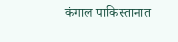कंगाल पाकिस्तानात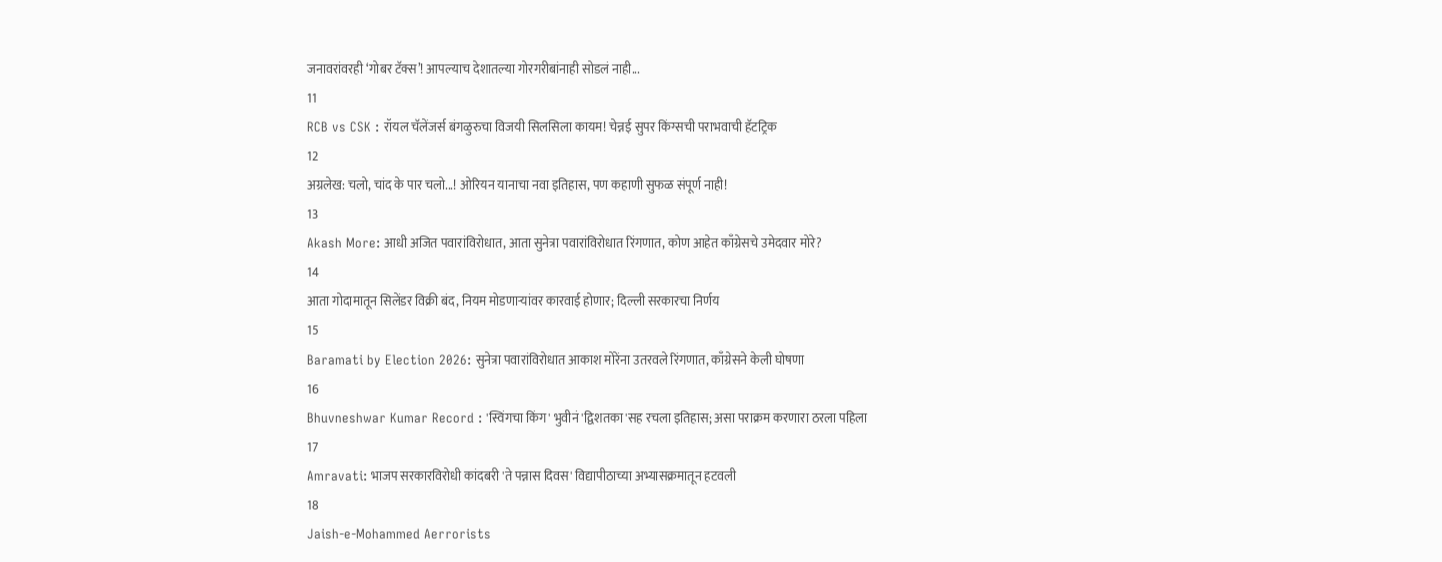जनावरांवरही ‘गोबर टॅक्स’! आपल्याच देशातल्या गोरगरीबांनाही सोडलं नाही...
11
RCB vs CSK : रॉयल चॅलेंजर्स बंगळुरुचा विजयी सिलसिला कायम! चेन्नई सुपर किंग्सची पराभवाची हॅटट्रिक
12
अग्रलेख: चलो, चांद के पार चलो...! ओरियन यानाचा नवा इतिहास, पण कहाणी सुफळ संपूर्ण नाही!
13
Akash More: आधी अजित पवारांविरोधात, आता सुनेत्रा पवारांविरोधात रिंगणात, कोण आहेत काँग्रेसचे उमेदवार मोरे?
14
आता गोदामातून सिलेंडर विक्री बंद, नियम मोडणाऱ्यांवर कारवाई होणार; दिल्ली सरकारचा निर्णय
15
Baramati by Election 2026: सुनेत्रा पवारांविरोधात आकाश मोरेंना उतरवले रिंगणात, काँग्रेसने केली घोषणा
16
Bhuvneshwar Kumar Record : 'स्विंगचा किंग' भुवीनं 'द्विशतका'सह रचला इतिहास; असा पराक्रम करणारा ठरला पहिला
17
Amravati: भाजप सरकारविरोधी कांदबरी 'ते पन्नास दिवस' विद्यापीठाच्या अभ्यासक्रमातून हटवली
18
Jaish-e-Mohammed Aerrorists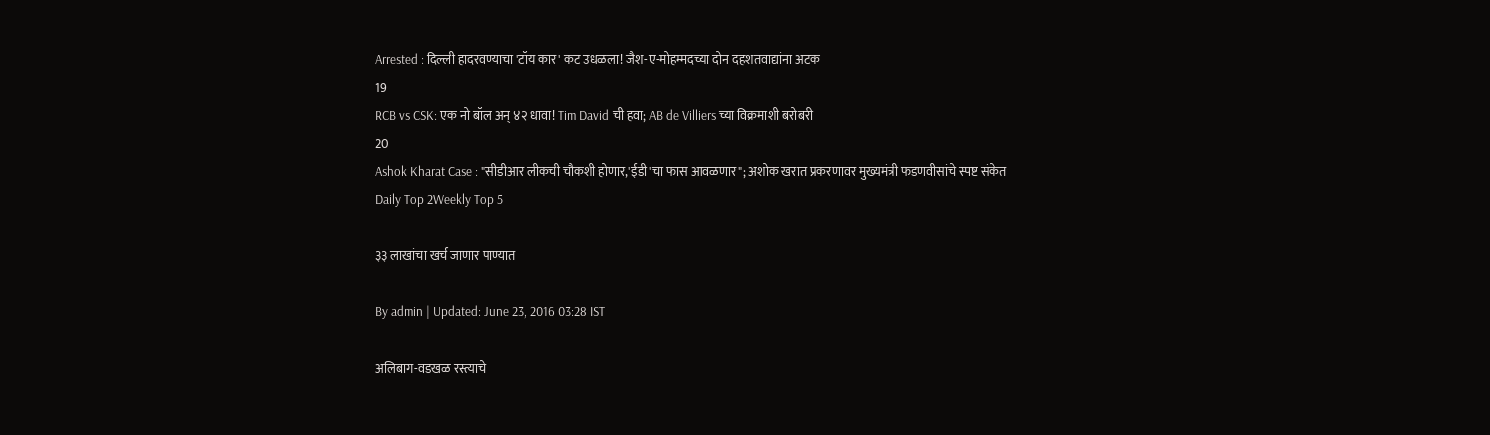Arrested : दिल्ली हादरवण्याचा 'टॉय कार' कट उधळला! जैश-ए-मोहम्मदच्या दोन दहशतवाद्यांना अटक
19
RCB vs CSK: एक नो बॉल अन् ४२ धावा! Tim David ची हवा; AB de Villiers च्या विक्रमाशी बरोबरी
20
Ashok Kharat Case : "सीडीआर लीकची चौकशी होणार,'ईडी'चा फास आवळणार"; अशोक खरात प्रकरणावर मुख्यमंत्री फडणवीसांचे स्पष्ट संकेत
Daily Top 2Weekly Top 5

३३ लाखांचा खर्च जाणार पाण्यात

By admin | Updated: June 23, 2016 03:28 IST

अलिबाग-वडखळ रस्त्याचे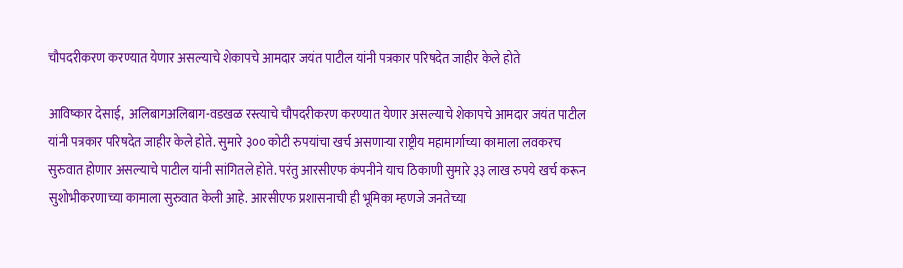चौपदरीकरण करण्यात येणार असल्याचे शेकापचे आमदार जयंत पाटील यांनी पत्रकार परिषदेत जाहीर केले होते

आविष्कार देसाई,  अलिबागअलिबाग-वडखळ रस्त्याचे चौपदरीकरण करण्यात येणार असल्याचे शेकापचे आमदार जयंत पाटील यांनी पत्रकार परिषदेत जाहीर केले होते. सुमारे ३०० कोटी रुपयांचा खर्च असणाऱ्या राष्ट्रीय महामार्गाच्या कामाला लवकरच सुरुवात होणार असल्याचे पाटील यांनी सांगितले होते. परंतु आरसीएफ कंपनीने याच ठिकाणी सुमारे ३३ लाख रुपये खर्च करून सुशोभीकरणाच्या कामाला सुरुवात केली आहे. आरसीएफ प्रशासनाची ही भूमिका म्हणजे जनतेच्या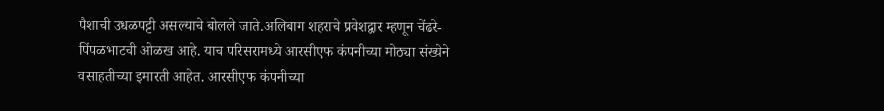पैशाची उधळपट्टी असल्याचे बोलले जाते.अलिबाग शहराचे प्रवेशद्वार म्हणून चेंढरे-पिंपळभाटची ओळख आहे. याच परिसरामध्ये आरसीएफ कंपनीच्या मोठ्या संख्येने वसाहतीच्या इमारती आहेत. आरसीएफ कंपनीच्या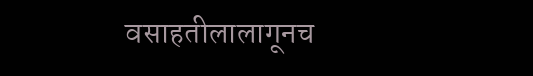वसाहतीलालागूनच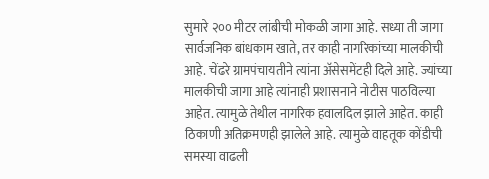सुमारे २०० मीटर लांबीची मोकळी जागा आहे. सध्या ती जागा सार्वजनिक बांधकाम खाते, तर काही नागरिकांच्या मालकीची आहे. चेंढरे ग्रामपंचायतीने त्यांना अ‍ॅसेसमेंटही दिले आहे. ज्यांच्या मालकीची जागा आहे त्यांनाही प्रशासनाने नोटीस पाठविल्या आहेत. त्यामुळे तेथील नागरिक हवालदिल झाले आहेत. काही ठिकाणी अतिक्रमणही झालेले आहे. त्यामुळे वाहतूक कोंडीची समस्या वाढली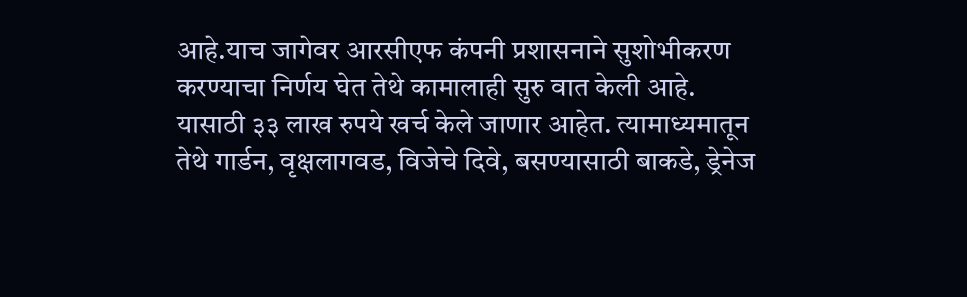आहे.याच जागेवर आरसीएफ कंपनी प्रशासनाने सुशोभीकरण करण्याचा निर्णय घेत तेथे कामालाही सुरु वात केली आहे. यासाठी ३३ लाख रुपये खर्च केले जाणार आहेत. त्यामाध्यमातून तेथे गार्डन, वृक्षलागवड, विजेचे दिवे, बसण्यासाठी बाकडे, ड्रेनेज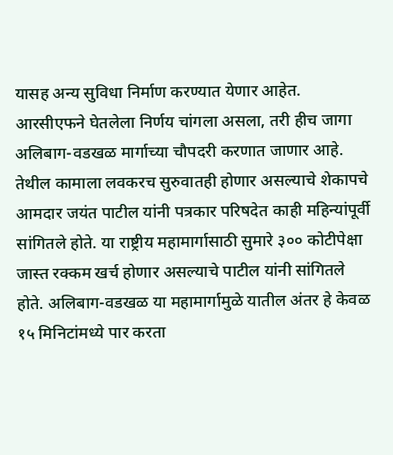यासह अन्य सुविधा निर्माण करण्यात येणार आहेत. आरसीएफने घेतलेला निर्णय चांगला असला, तरी हीच जागा अलिबाग-वडखळ मार्गाच्या चौपदरी करणात जाणार आहे. तेथील कामाला लवकरच सुरुवातही होणार असल्याचे शेकापचे आमदार जयंत पाटील यांनी पत्रकार परिषदेत काही महिन्यांपूर्वी सांगितले होते. या राष्ट्रीय महामार्गासाठी सुमारे ३०० कोटीपेक्षा जास्त रक्कम खर्च होणार असल्याचे पाटील यांनी सांगितले होते. अलिबाग-वडखळ या महामार्गामुळे यातील अंतर हे केवळ १५ मिनिटांमध्ये पार करता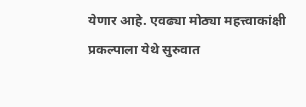येणार आहे. एवढ्या मोठ्या महत्त्वाकांक्षी प्रकल्पाला येथे सुरुवात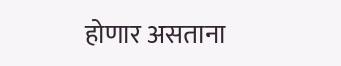होणार असताना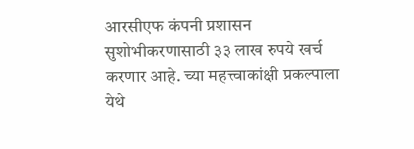आरसीएफ कंपनी प्रशासन सुशोभीकरणासाठी ३३ लाख रुपये खर्च करणार आहे. च्या महत्त्वाकांक्षी प्रकल्पाला येथे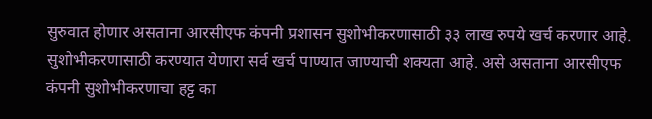सुरुवात होणार असताना आरसीएफ कंपनी प्रशासन सुशोभीकरणासाठी ३३ लाख रुपये खर्च करणार आहे. सुशोभीकरणासाठी करण्यात येणारा सर्व खर्च पाण्यात जाण्याची शक्यता आहे. असे असताना आरसीएफ कंपनी सुशोभीकरणाचा हट्ट का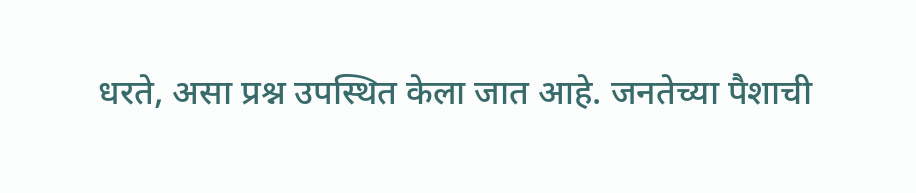धरते, असा प्रश्न उपस्थित केला जात आहे. जनतेच्या पैशाची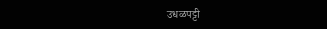उधळपट्टी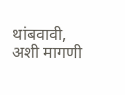थांबवावी, अशी मागणी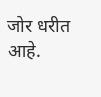जोर धरीत आहे.